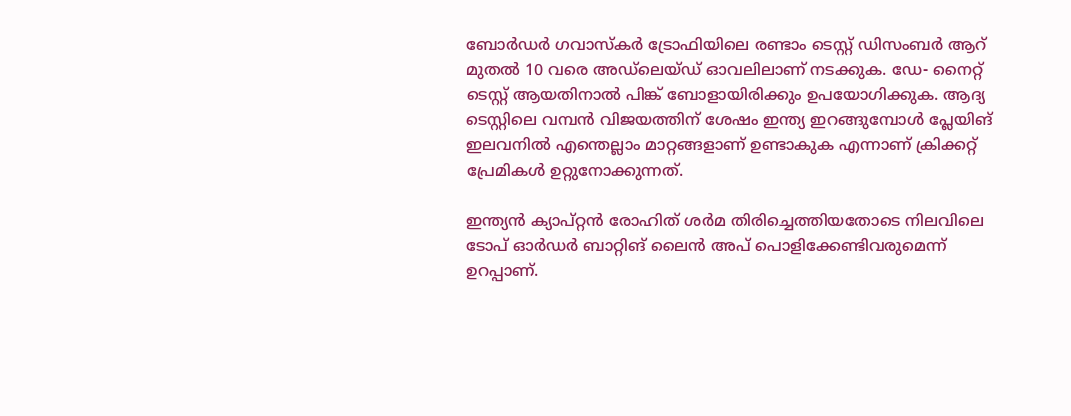ബോര്‍ഡര്‍ ഗവാസ്‌കര്‍ ട്രോഫിയിലെ രണ്ടാം ടെസ്റ്റ് ഡിസംബര്‍ ആറ് മുതല്‍ 10 വരെ അഡ്‌ലെയ്ഡ് ഓവലിലാണ് നടക്കുക. ഡേ- നൈറ്റ് ടെസ്റ്റ് ആയതിനാല്‍ പിങ്ക് ബോളായിരിക്കും ഉപയോഗിക്കുക. ആദ്യ ടെസ്റ്റിലെ വമ്പന്‍ വിജയത്തിന് ശേഷം ഇന്ത്യ ഇറങ്ങുമ്പോള്‍ പ്ലേയിങ് ഇലവനില്‍ എന്തെല്ലാം മാറ്റങ്ങളാണ് ഉണ്ടാകുക എന്നാണ് ക്രിക്കറ്റ് പ്രേമികള്‍ ഉറ്റുനോക്കുന്നത്.

ഇന്ത്യന്‍ ക്യാപ്റ്റന്‍ രോഹിത് ശര്‍മ തിരിച്ചെത്തിയതോടെ നിലവിലെ ടോപ് ഓര്‍ഡര്‍ ബാറ്റിങ് ലൈന്‍ അപ് പൊളിക്കേണ്ടിവരുമെന്ന് ഉറപ്പാണ്.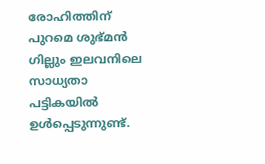രോഹിത്തിന് പുറമെ ശുഭ്മന്‍ ഗില്ലും ഇലവനിലെ സാധ്യതാ പട്ടികയില്‍ ഉള്‍പ്പെടുന്നുണ്ട്.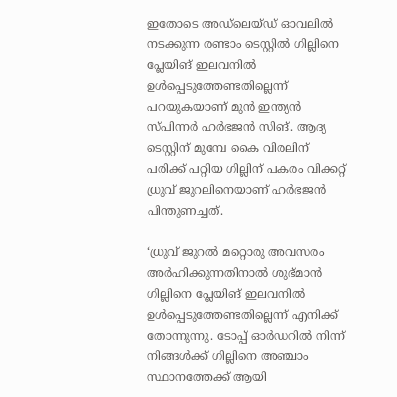ഇതോടെ അഡ്ലെയ്ഡ് ഓവലില്‍ നടക്കുന്ന രണ്ടാം ടെസ്റ്റില്‍ ഗില്ലിനെ പ്ലേയിങ് ഇലവനില്‍ ഉള്‍പ്പെടുത്തേണ്ടതില്ലെന്ന് പറയുകയാണ് മുന്‍ ഇന്ത്യന്‍ സ്പിന്നര്‍ ഹര്‍ഭജന്‍ സിങ്. ആദ്യ ടെസ്റ്റിന് മുമ്പേ കൈ വിരലിന് പരിക്ക് പറ്റിയ ഗില്ലിന് പകരം വിക്കറ്റ് ധ്രുവ് ജുറലിനെയാണ് ഹര്‍ഭജന്‍ പിന്തുണച്ചത്.

‘ധ്രുവ് ജുറല്‍ മറ്റൊരു അവസരം അര്‍ഹിക്കുന്നതിനാല്‍ ശുഭ്മാന്‍ ഗില്ലിനെ പ്ലേയിങ് ഇലവനില്‍ ഉള്‍പ്പെടുത്തേണ്ടതില്ലെന്ന് എനിക്ക് തോന്നുന്നു. ടോപ്പ് ഓര്‍ഡറില്‍ നിന്ന് നിങ്ങള്‍ക്ക് ഗില്ലിനെ അഞ്ചാം സ്ഥാനത്തേക്ക് ആയി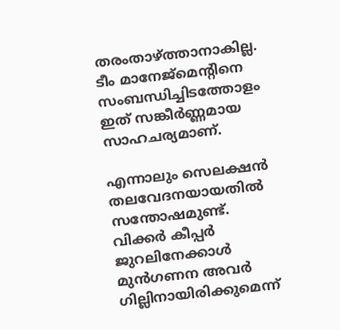തരംതാഴ്ത്താനാകില്ല. ടീം മാനേജ്‌മെന്റിനെ സംബന്ധിച്ചിടത്തോളം ഇത് സങ്കീര്‍ണ്ണമായ സാഹചര്യമാണ്.

എന്നാലും സെലക്ഷന്‍ തലവേദനയായതില്‍ സന്തോഷമുണ്ട്. വിക്കര്‍ കീപ്പര്‍ ജുറലിനേക്കാള്‍ മുന്‍ഗണന അവര്‍ ഗില്ലിനായിരിക്കുമെന്ന്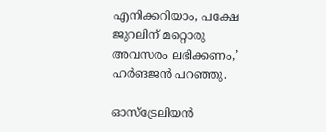എനിക്കറിയാം, പക്ഷേ ജുറലിന് മറ്റൊരു അവസരം ലഭിക്കണം,’ ഹര്‍ങജന്‍ പറഞ്ഞു.

ഓസ്ട്രേലിയന്‍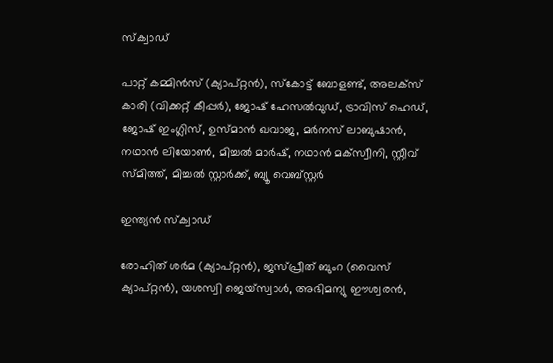സ്‌ക്വാഡ്

പാറ്റ് കമ്മിന്‍സ് (ക്യാപ്റ്റന്‍), സ്‌കോട്ട് ബോളണ്ട്, അലക്‌സ് കാരി (വിക്കറ്റ് കീപ്പര്‍), ജോഷ് ഹേസല്‍വുഡ്, ട്രാവിസ് ഹെഡ്, ജോഷ് ഇംഗ്ലിസ്, ഉസ്മാന്‍ ഖവാജ, മര്‍നസ് ലാബുഷാന്‍, നഥാന്‍ ലിയോണ്‍, മിച്ചല്‍ മാര്‍ഷ്, നഥാന്‍ മക്‌സ്വീനി, സ്റ്റീവ് സ്മിത്ത്, മിച്ചല്‍ സ്റ്റാര്‍ക്ക്, ബ്യൂ വെബ്സ്റ്റര്‍

ഇന്ത്യന്‍ സ്‌ക്വാഡ്

രോഹിത് ശര്‍മ (ക്യാപ്റ്റന്‍), ജസ്പ്രീത് ബുംറ (വൈസ് ക്യാപ്റ്റന്‍), യശസ്വി ജെയ്‌സ്വാള്‍, അഭിമന്യു ഈശ്വരന്‍,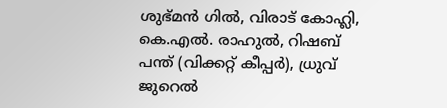ശുഭ്മന്‍ ഗില്‍, വിരാട് കോഹ്ലി, കെ.എല്‍. രാഹുല്‍, റിഷബ് പന്ത് (വിക്കറ്റ് കീപ്പര്‍), ധ്രുവ് ജുറെല്‍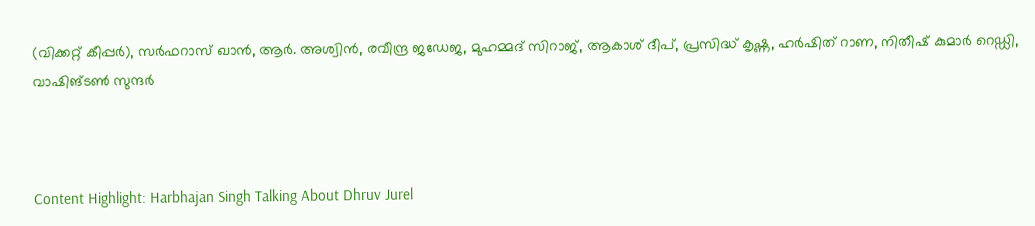(വിക്കറ്റ് കീപ്പര്‍), സര്‍ഫറാസ് ഖാന്‍, ആര്‍. അശ്വിന്‍, രവീന്ദ്ര ജഡേജ, മുഹമ്മദ് സിറാജ്, ആകാശ് ദീപ്, പ്രസിദ്ധ് കൃഷ്ണ, ഹര്‍ഷിത് റാണ, നിതീഷ് കുമാര്‍ റെഡ്ഡി, വാഷിങ്ടണ്‍ സുന്ദര്‍



Content Highlight: Harbhajan Singh Talking About Dhruv Jurel